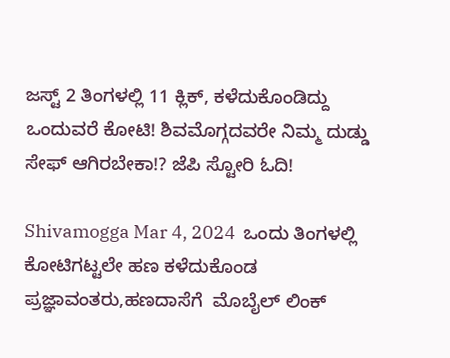ಜಸ್ಟ್ 2 ತಿಂಗಳಲ್ಲಿ 11 ಕ್ಲಿಕ್, ಕಳೆದುಕೊಂಡಿದ್ದು ಒಂದುವರೆ ಕೋಟಿ! ಶಿವಮೊಗ್ಗದವರೇ ನಿಮ್ಮ ದುಡ್ಡು ಸೇಫ್ ಆಗಿರಬೇಕಾ!? ಜೆಪಿ ಸ್ಟೋರಿ ಓದಿ!

Shivamogga Mar 4, 2024  ಒಂದು ತಿಂಗಳಲ್ಲಿ ಕೋಟಿಗಟ್ಟಲೇ ಹಣ ಕಳೆದುಕೊಂಡ ಪ್ರಜ್ಞಾವಂತರು,ಹಣದಾಸೆಗೆ  ಮೊಬೈಲ್ ಲಿಂಕ್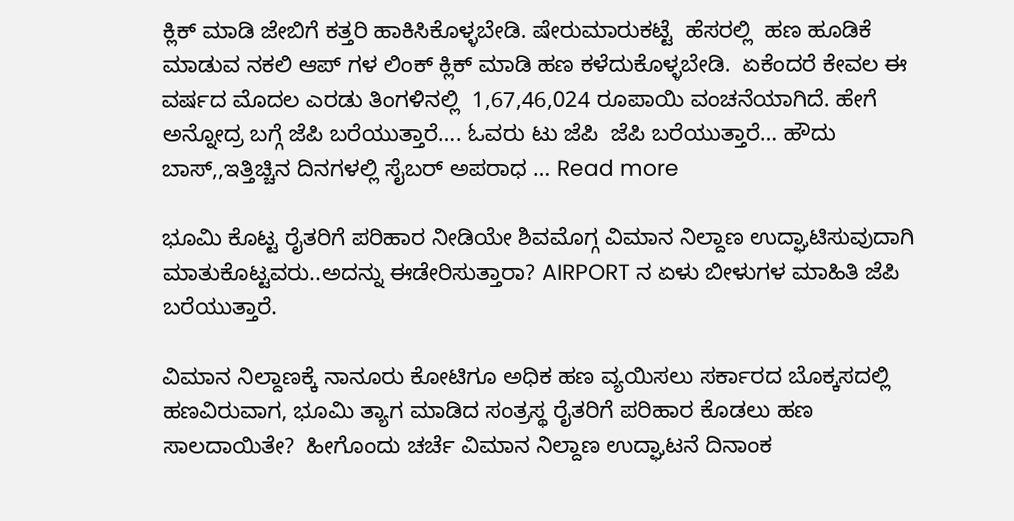ಕ್ಲಿಕ್ ಮಾಡಿ ಜೇಬಿಗೆ ಕತ್ತರಿ ಹಾಕಿಸಿಕೊಳ್ಳಬೇಡಿ. ಷೇರುಮಾರುಕಟ್ಟೆ  ಹೆಸರಲ್ಲಿ  ಹಣ ಹೂಡಿಕೆ ಮಾಡುವ ನಕಲಿ ಆಪ್ ಗಳ ಲಿಂಕ್ ಕ್ಲಿಕ್ ಮಾಡಿ ಹಣ ಕಳೆದುಕೊಳ್ಳಬೇಡಿ.  ಏಕೆಂದರೆ ಕೇವಲ ಈ ವರ್ಷದ ಮೊದಲ ಎರಡು ತಿಂಗಳಿನಲ್ಲಿ  1,67,46,024 ರೂಪಾಯಿ ವಂಚನೆಯಾಗಿದೆ. ಹೇಗೆ ಅನ್ನೋದ್ರ ಬಗ್ಗೆ ಜೆಪಿ ಬರೆಯುತ್ತಾರೆ…. ಓವರು ಟು ಜೆಪಿ  ಜೆಪಿ ಬರೆಯುತ್ತಾರೆ… ಹೌದು ಬಾಸ್,,ಇತ್ತಿಚ್ಚಿನ ದಿನಗಳಲ್ಲಿ ಸೈಬರ್ ಅಪರಾಧ … Read more

ಭೂಮಿ ಕೊಟ್ಟ ರೈತರಿಗೆ ಪರಿಹಾರ ನೀಡಿಯೇ ಶಿವಮೊಗ್ಗ ವಿಮಾನ ನಿಲ್ದಾಣ ಉದ್ಘಾಟಿಸುವುದಾಗಿ ಮಾತುಕೊಟ್ಟವರು..ಅದನ್ನು ಈಡೇರಿಸುತ್ತಾರಾ? AIRPORT ನ ಏಳು ಬೀಳುಗಳ ಮಾಹಿತಿ ಜೆಪಿ ಬರೆಯುತ್ತಾರೆ.

ವಿಮಾನ ನಿಲ್ದಾಣಕ್ಕೆ ನಾನೂರು ಕೋಟಿಗೂ ಅಧಿಕ ಹಣ ವ್ಯಯಿಸಲು ಸರ್ಕಾರದ ಬೊಕ್ಕಸದಲ್ಲಿ ಹಣವಿರುವಾಗ, ಭೂಮಿ ತ್ಯಾಗ ಮಾಡಿದ ಸಂತ್ರಸ್ಥ ರೈತರಿಗೆ ಪರಿಹಾರ ಕೊಡಲು ಹಣ ಸಾಲದಾಯಿತೇ?  ಹೀಗೊಂದು ಚರ್ಚೆ ವಿಮಾನ ನಿಲ್ದಾಣ ಉದ್ಘಾಟನೆ ದಿನಾಂಕ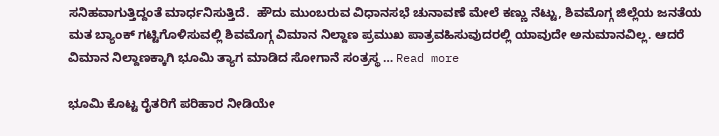ಸನಿಹವಾಗುತ್ತಿದ್ದಂತೆ ಮಾರ್ಧನಿಸುತ್ತಿದೆ.  ಹೌದು ಮುಂಬರುವ ವಿಧಾನಸಭೆ ಚುನಾವಣೆ ಮೇಲೆ ಕಣ್ಣು ನೆಟ್ಟು, ಶಿವಮೊಗ್ಗ ಜಿಲ್ಲೆಯ ಜನತೆಯ ಮತ ಬ್ಯಾಂಕ್ ಗಟ್ಟಿಗೊಳಿಸುವಲ್ಲಿ ಶಿವಮೊಗ್ಗ ವಿಮಾನ ನಿಲ್ದಾಣ ಪ್ರಮುಖ ಪಾತ್ರವಹಿಸುವುದರಲ್ಲಿ ಯಾವುದೇ ಅನುಮಾನವಿಲ್ಲ. ಆದರೆ ವಿಮಾನ ನಿಲ್ದಾಣಕ್ಕಾಗಿ ಭೂಮಿ ತ್ಯಾಗ ಮಾಡಿದ ಸೋಗಾನೆ ಸಂತ್ರಸ್ಥ … Read more

ಭೂಮಿ ಕೊಟ್ಟ ರೈತರಿಗೆ ಪರಿಹಾರ ನೀಡಿಯೇ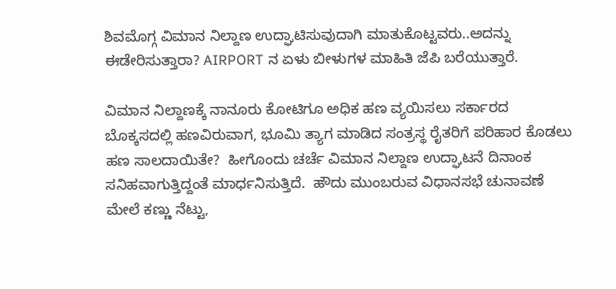ಶಿವಮೊಗ್ಗ ವಿಮಾನ ನಿಲ್ದಾಣ ಉದ್ಘಾಟಿಸುವುದಾಗಿ ಮಾತುಕೊಟ್ಟವರು..ಅದನ್ನು ಈಡೇರಿಸುತ್ತಾರಾ? AIRPORT ನ ಏಳು ಬೀಳುಗಳ ಮಾಹಿತಿ ಜೆಪಿ ಬರೆಯುತ್ತಾರೆ.

ವಿಮಾನ ನಿಲ್ದಾಣಕ್ಕೆ ನಾನೂರು ಕೋಟಿಗೂ ಅಧಿಕ ಹಣ ವ್ಯಯಿಸಲು ಸರ್ಕಾರದ ಬೊಕ್ಕಸದಲ್ಲಿ ಹಣವಿರುವಾಗ, ಭೂಮಿ ತ್ಯಾಗ ಮಾಡಿದ ಸಂತ್ರಸ್ಥ ರೈತರಿಗೆ ಪರಿಹಾರ ಕೊಡಲು ಹಣ ಸಾಲದಾಯಿತೇ?  ಹೀಗೊಂದು ಚರ್ಚೆ ವಿಮಾನ ನಿಲ್ದಾಣ ಉದ್ಘಾಟನೆ ದಿನಾಂಕ ಸನಿಹವಾಗುತ್ತಿದ್ದಂತೆ ಮಾರ್ಧನಿಸುತ್ತಿದೆ.  ಹೌದು ಮುಂಬರುವ ವಿಧಾನಸಭೆ ಚುನಾವಣೆ ಮೇಲೆ ಕಣ್ಣು ನೆಟ್ಟು,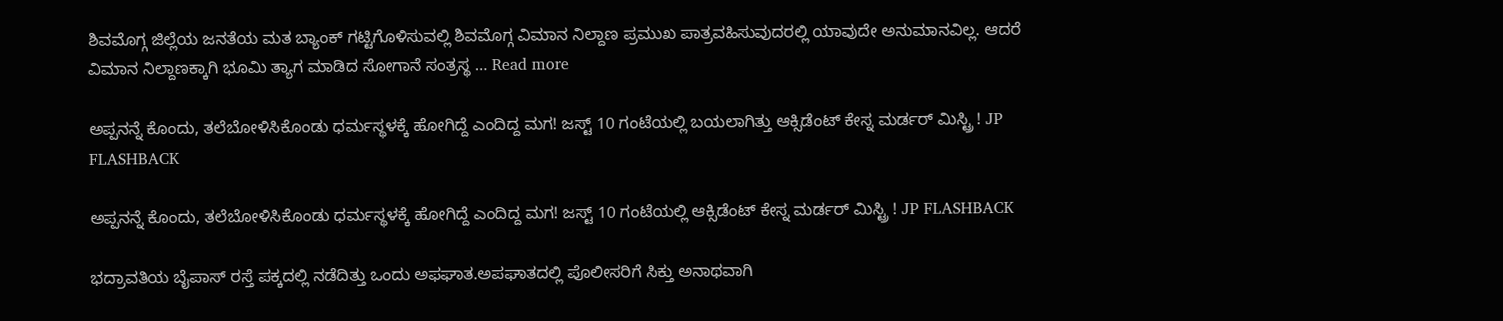ಶಿವಮೊಗ್ಗ ಜಿಲ್ಲೆಯ ಜನತೆಯ ಮತ ಬ್ಯಾಂಕ್ ಗಟ್ಟಿಗೊಳಿಸುವಲ್ಲಿ ಶಿವಮೊಗ್ಗ ವಿಮಾನ ನಿಲ್ದಾಣ ಪ್ರಮುಖ ಪಾತ್ರವಹಿಸುವುದರಲ್ಲಿ ಯಾವುದೇ ಅನುಮಾನವಿಲ್ಲ. ಆದರೆ ವಿಮಾನ ನಿಲ್ದಾಣಕ್ಕಾಗಿ ಭೂಮಿ ತ್ಯಾಗ ಮಾಡಿದ ಸೋಗಾನೆ ಸಂತ್ರಸ್ಥ … Read more

ಅಪ್ಪನನ್ನೆ ಕೊಂದು, ತಲೆಬೋಳಿಸಿಕೊಂಡು ಧರ್ಮಸ್ಥಳಕ್ಕೆ ಹೋಗಿದ್ದೆ ಎಂದಿದ್ದ ಮಗ! ಜಸ್ಟ್ 10 ಗಂಟೆಯಲ್ಲಿ ಬಯಲಾಗಿತ್ತು ಆಕ್ಸಿಡೆಂಟ್ ಕೇಸ್ನ ಮರ್ಡರ್ ಮಿಸ್ಟ್ರಿ ! JP FLASHBACK

ಅಪ್ಪನನ್ನೆ ಕೊಂದು, ತಲೆಬೋಳಿಸಿಕೊಂಡು ಧರ್ಮಸ್ಥಳಕ್ಕೆ ಹೋಗಿದ್ದೆ ಎಂದಿದ್ದ ಮಗ! ಜಸ್ಟ್ 10 ಗಂಟೆಯಲ್ಲಿ ಆಕ್ಸಿಡೆಂಟ್ ಕೇಸ್ನ ಮರ್ಡರ್ ಮಿಸ್ಟ್ರಿ ! JP FLASHBACK

ಭದ್ರಾವತಿಯ ಬೈಪಾಸ್ ರಸ್ತೆ ಪಕ್ಕದಲ್ಲಿ ನಡೆದಿತ್ತು ಒಂದು ಅಫಘಾತ.ಅಪಘಾತದಲ್ಲಿ ಪೊಲೀಸರಿಗೆ ಸಿಕ್ತು ಅನಾಥವಾಗಿ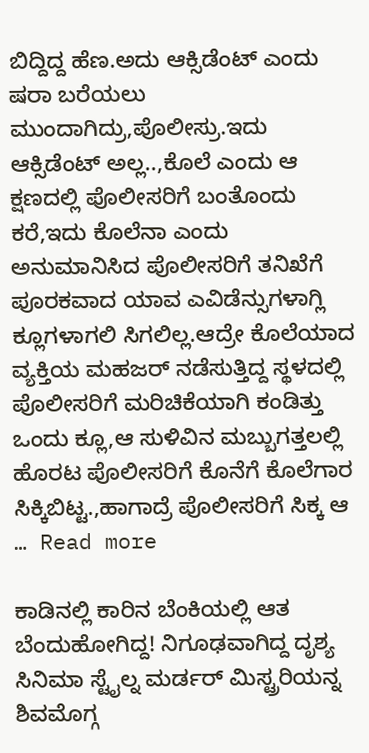ಬಿದ್ದಿದ್ದ ಹೆಣ.ಅದು ಆಕ್ಸಿಡೆಂಟ್ ಎಂದು ಷರಾ ಬರೆಯಲು ಮುಂದಾಗಿದ್ರು,ಪೊಲೀಸ್ರು.ಇದು ಆಕ್ಸಿಡೆಂಟ್ ಅಲ್ಲ..,ಕೊಲೆ ಎಂದು ಆ ಕ್ಷಣದಲ್ಲಿ ಪೊಲೀಸರಿಗೆ ಬಂತೊಂದು ಕರೆ,ಇದು ಕೊಲೆನಾ ಎಂದು ಅನುಮಾನಿಸಿದ ಪೊಲೀಸರಿಗೆ ತನಿಖೆಗೆ ಪೂರಕವಾದ ಯಾವ ಎವಿಡೆನ್ಸುಗಳಾಗ್ಲಿ ಕ್ಲೂಗಳಾಗಲಿ ಸಿಗಲಿಲ್ಲ.ಆದ್ರೇ ಕೊಲೆಯಾದ  ವ್ಯಕ್ತಿಯ ಮಹಜರ್ ನಡೆಸುತ್ತಿದ್ದ ಸ್ಥಳದಲ್ಲಿ ಪೊಲೀಸರಿಗೆ ಮರಿಚಿಕೆಯಾಗಿ ಕಂಡಿತ್ತು ಒಂದು ಕ್ಲೂ,ಆ ಸುಳಿವಿನ ಮಬ್ಬುಗತ್ತಲಲ್ಲಿ ಹೊರಟ ಪೊಲೀಸರಿಗೆ ಕೊನೆಗೆ ಕೊಲೆಗಾರ ಸಿಕ್ಕಿಬಿಟ್ಟ.,ಹಾಗಾದ್ರೆ ಪೊಲೀಸರಿಗೆ ಸಿಕ್ಕ ಆ … Read more

ಕಾಡಿನಲ್ಲಿ ಕಾರಿನ ಬೆಂಕಿಯಲ್ಲಿ ಆತ ಬೆಂದುಹೋಗಿದ್ದ! ನಿಗೂಢವಾಗಿದ್ದ ದೃಶ್ಯ ಸಿನಿಮಾ ಸ್ಟೈಲ್ನ ಮರ್ಡರ್ ಮಿಸ್ಟ್ರರಿಯನ್ನ ಶಿವಮೊಗ್ಗ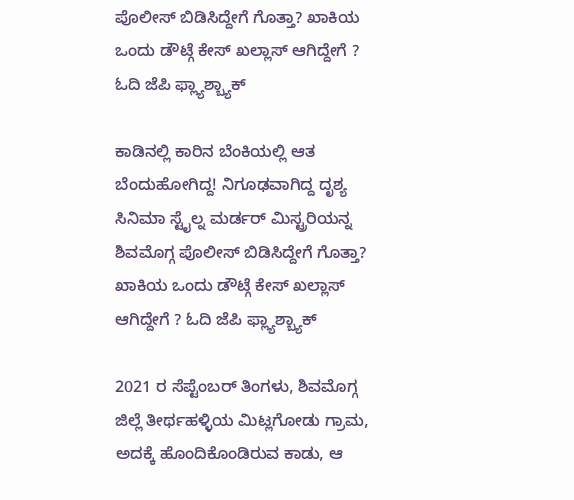ಪೊಲೀಸ್ ಬಿಡಿಸಿದ್ದೇಗೆ ಗೊತ್ತಾ? ಖಾಕಿಯ ಒಂದು ಡೌಟ್ಗೆ ಕೇಸ್ ಖಲ್ಲಾಸ್ ಆಗಿದ್ದೇಗೆ ? ಓದಿ ಜೆಪಿ ಫ್ಲ್ಯಾಶ್ಬ್ಯಾಕ್

ಕಾಡಿನಲ್ಲಿ ಕಾರಿನ ಬೆಂಕಿಯಲ್ಲಿ ಆತ ಬೆಂದುಹೋಗಿದ್ದ! ನಿಗೂಢವಾಗಿದ್ದ ದೃಶ್ಯ ಸಿನಿಮಾ ಸ್ಟೈಲ್ನ ಮರ್ಡರ್ ಮಿಸ್ಟ್ರರಿಯನ್ನ ಶಿವಮೊಗ್ಗ ಪೊಲೀಸ್ ಬಿಡಿಸಿದ್ದೇಗೆ ಗೊತ್ತಾ? ಖಾಕಿಯ ಒಂದು ಡೌಟ್ಗೆ ಕೇಸ್ ಖಲ್ಲಾಸ್ ಆಗಿದ್ದೇಗೆ ? ಓದಿ ಜೆಪಿ ಫ್ಲ್ಯಾಶ್ಬ್ಯಾಕ್

2021 ರ ಸೆಪ್ಟೆಂಬರ್ ತಿಂಗಳು, ಶಿವಮೊಗ್ಗ ಜಿಲ್ಲೆ ತೀರ್ಥಹಳ್ಳಿಯ ಮಿಟ್ಲಗೋಡು ಗ್ರಾಮ, ಅದಕ್ಕೆ ಹೊಂದಿಕೊಂಡಿರುವ ಕಾಡು, ಆ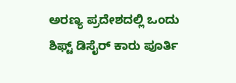ಅರಣ್ಯ ಪ್ರದೇಶದಲ್ಲಿ ಒಂದು ಶಿಫ್ಟ್ ಡಿಸೈರ್ ಕಾರು ಪೂರ್ತಿ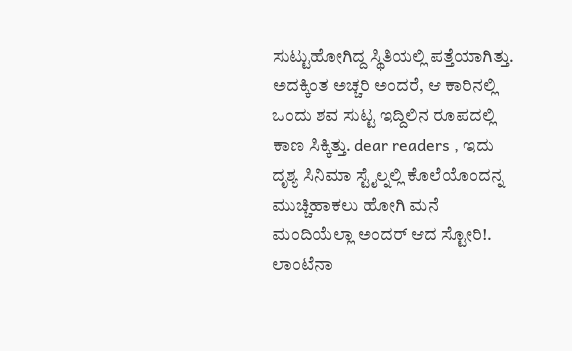ಸುಟ್ಟುಹೋಗಿದ್ದ ಸ್ಥಿತಿಯಲ್ಲಿ ಪತ್ತೆಯಾಗಿತ್ತು. ಅದಕ್ಕಿಂತ ಅಚ್ಚರಿ ಅಂದರೆ, ಆ ಕಾರಿನಲ್ಲಿ ಒಂದು ಶವ ಸುಟ್ಟ ಇದ್ದಿಲಿನ ರೂಪದಲ್ಲಿ ಕಾಣ ಸಿಕ್ಕಿತ್ತು. dear readers , ಇದು ದೃಶ್ಯ ಸಿನಿಮಾ ಸ್ಟೈಲ್ನಲ್ಲಿ ಕೊಲೆಯೊಂದನ್ನ ಮುಚ್ಚಿಹಾಕಲು ಹೋಗಿ ಮನೆ ಮಂದಿಯೆಲ್ಲಾ ಅಂದರ್ ಆದ ಸ್ಟೋರಿ!. ಲಾಂಟೆನಾ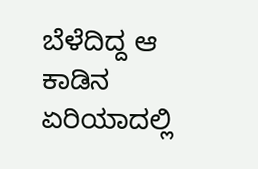ಬೆಳೆದಿದ್ದ ಆ ಕಾಡಿನ ಏರಿಯಾದಲ್ಲಿ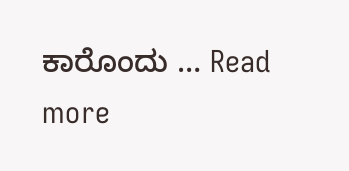ಕಾರೊಂದು … Read more